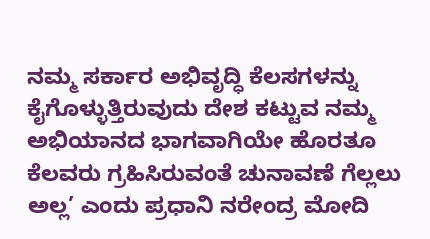ನಮ್ಮ ಸರ್ಕಾರ ಅಭಿವೃದ್ಧಿ ಕೆಲಸಗಳನ್ನು ಕೈಗೊಳ್ಳುತ್ತಿರುವುದು ದೇಶ ಕಟ್ಟುವ ನಮ್ಮ ಅಭಿಯಾನದ ಭಾಗವಾಗಿಯೇ ಹೊರತೂ ಕೆಲವರು ಗ್ರಹಿಸಿರುವಂತೆ ಚುನಾವಣೆ ಗೆಲ್ಲಲು ಅಲ್ಲ’ ಎಂದು ಪ್ರಧಾನಿ ನರೇಂದ್ರ ಮೋದಿ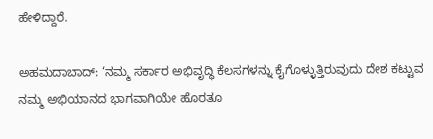ಹೇಳಿದ್ದಾರೆ.

ಅಹಮದಾಬಾದ್‌: ‘ನಮ್ಮ ಸರ್ಕಾರ ಅಭಿವೃದ್ಧಿ ಕೆಲಸಗಳನ್ನು ಕೈಗೊಳ್ಳುತ್ತಿರುವುದು ದೇಶ ಕಟ್ಟುವ ನಮ್ಮ ಅಭಿಯಾನದ ಭಾಗವಾಗಿಯೇ ಹೊರತೂ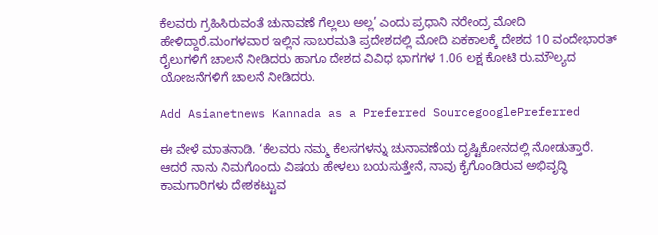ಕೆಲವರು ಗ್ರಹಿಸಿರುವಂತೆ ಚುನಾವಣೆ ಗೆಲ್ಲಲು ಅಲ್ಲ’ ಎಂದು ಪ್ರಧಾನಿ ನರೇಂದ್ರ ಮೋದಿ ಹೇಳಿದ್ದಾರೆ.ಮಂಗಳವಾರ ಇಲ್ಲಿನ ಸಾಬರಮತಿ ಪ್ರದೇಶದಲ್ಲಿ ಮೋದಿ ಏಕಕಾಲಕ್ಕೆ ದೇಶದ 10 ವಂದೇಭಾರತ್ ರೈಲುಗಳಿಗೆ ಚಾಲನೆ ನೀಡಿದರು ಹಾಗೂ ದೇಶದ ವಿವಿಧ ಭಾಗಗಳ 1.06 ಲಕ್ಷ ಕೋಟಿ ರು.ಮೌಲ್ಯದ ಯೋಜನೆಗಳಿಗೆ ಚಾಲನೆ ನೀಡಿದರು.

Add Asianetnews Kannada as a Preferred SourcegooglePreferred

ಈ ವೇಳೆ ಮಾತನಾಡಿ. ‘ಕೆಲವರು ನಮ್ಮ ಕೆಲಸಗಳನ್ನು ಚುನಾವಣೆಯ ದೃಷ್ಟಿಕೋನದಲ್ಲಿ ನೋಡುತ್ತಾರೆ. ಆದರೆ ನಾನು ನಿಮಗೊಂದು ವಿಷಯ ಹೇಳಲು ಬಯಸುತ್ತೇನೆ, ನಾವು ಕೈಗೊಂಡಿರುವ ಅಭಿವೃದ್ಧಿ ಕಾಮಗಾರಿಗಳು ದೇಶಕಟ್ಟುವ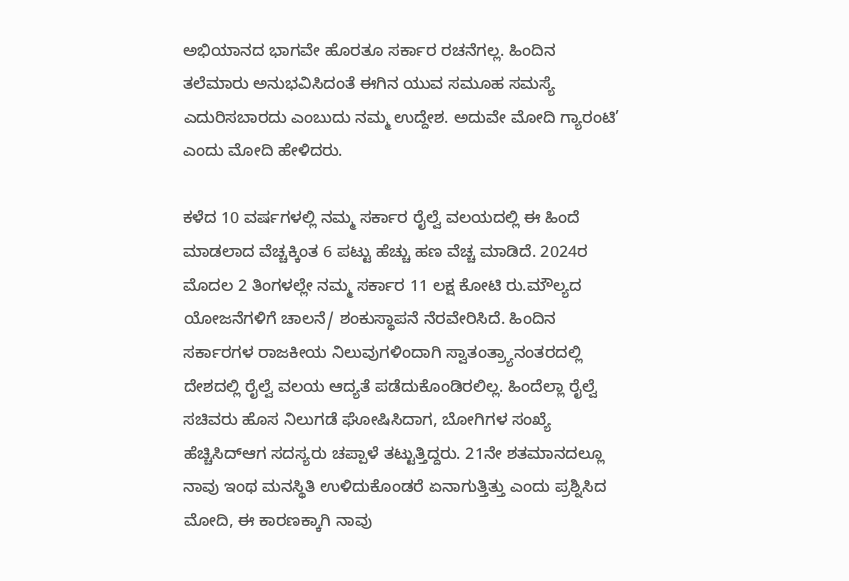ಅಭಿಯಾನದ ಭಾಗವೇ ಹೊರತೂ ಸರ್ಕಾರ ರಚನೆಗಲ್ಲ. ಹಿಂದಿನ ತಲೆಮಾರು ಅನುಭವಿಸಿದಂತೆ ಈಗಿನ ಯುವ ಸಮೂಹ ಸಮಸ್ಯೆ ಎದುರಿಸಬಾರದು ಎಂಬುದು ನಮ್ಮ ಉದ್ದೇಶ. ಅದುವೇ ಮೋದಿ ಗ್ಯಾರಂಟಿ’ ಎಂದು ಮೋದಿ ಹೇಳಿದರು.

ಕಳೆದ 10 ವರ್ಷಗಳಲ್ಲಿ ನಮ್ಮ ಸರ್ಕಾರ ರೈಲ್ವೆ ವಲಯದಲ್ಲಿ ಈ ಹಿಂದೆ ಮಾಡಲಾದ ವೆಚ್ಚಕ್ಕಿಂತ 6 ಪಟ್ಟು ಹೆಚ್ಚು ಹಣ ವೆಚ್ಚ ಮಾಡಿದೆ. 2024ರ ಮೊದಲ 2 ತಿಂಗಳಲ್ಲೇ ನಮ್ಮ ಸರ್ಕಾರ 11 ಲಕ್ಷ ಕೋಟಿ ರು.ಮೌಲ್ಯದ ಯೋಜನೆಗಳಿಗೆ ಚಾಲನೆ/ ಶಂಕುಸ್ಥಾಪನೆ ನೆರವೇರಿಸಿದೆ. ಹಿಂದಿನ ಸರ್ಕಾರಗಳ ರಾಜಕೀಯ ನಿಲುವುಗಳಿಂದಾಗಿ ಸ್ವಾತಂತ್ರ್ಯಾನಂತರದಲ್ಲಿ ದೇಶದಲ್ಲಿ ರೈಲ್ವೆ ವಲಯ ಆದ್ಯತೆ ಪಡೆದುಕೊಂಡಿರಲಿಲ್ಲ. ಹಿಂದೆಲ್ಲಾ ರೈಲ್ವೆ ಸಚಿವರು ಹೊಸ ನಿಲುಗಡೆ ಘೋಷಿಸಿದಾಗ, ಬೋಗಿಗಳ ಸಂಖ್ಯೆ ಹೆಚ್ಚಿಸಿದ್ಆಗ ಸದಸ್ಯರು ಚಪ್ಪಾಳೆ ತಟ್ಟುತ್ತಿದ್ದರು. 21ನೇ ಶತಮಾನದಲ್ಲೂ ನಾವು ಇಂಥ ಮನಸ್ಥಿತಿ ಉಳಿದುಕೊಂಡರೆ ಏನಾಗುತ್ತಿತ್ತು ಎಂದು ಪ್ರಶ್ನಿಸಿದ ಮೋದಿ, ಈ ಕಾರಣಕ್ಕಾಗಿ ನಾವು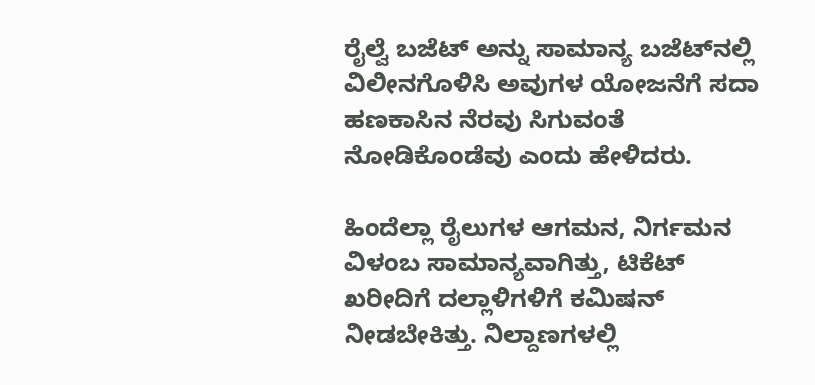ರೈಲ್ವೆ ಬಜೆಟ್‌ ಅನ್ನು ಸಾಮಾನ್ಯ ಬಜೆಟ್‌ನಲ್ಲಿ ವಿಲೀನಗೊಳಿಸಿ ಅವುಗಳ ಯೋಜನೆಗೆ ಸದಾ ಹಣಕಾಸಿನ ನೆರವು ಸಿಗುವಂತೆ ನೋಡಿಕೊಂಡೆವು ಎಂದು ಹೇಳಿದರು.

ಹಿಂದೆಲ್ಲಾ ರೈಲುಗಳ ಆಗಮನ, ನಿರ್ಗಮನ ವಿಳಂಬ ಸಾಮಾನ್ಯವಾಗಿತ್ತು, ಟಿಕೆಟ್‌ ಖರೀದಿಗೆ ದಲ್ಲಾಳಿಗಳಿಗೆ ಕಮಿಷನ್‌ ನೀಡಬೇಕಿತ್ತು. ನಿಲ್ದಾಣಗಳಲ್ಲಿ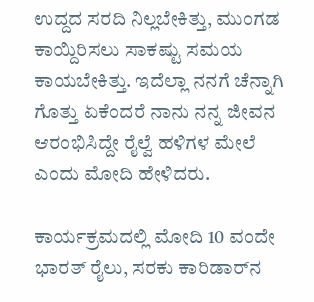ಉದ್ದದ ಸರದಿ ನಿಲ್ಲಬೇಕಿತ್ತು, ಮುಂಗಡ ಕಾಯ್ದಿರಿಸಲು ಸಾಕಷ್ಟು ಸಮಯ ಕಾಯಬೇಕಿತ್ತು. ಇದೆಲ್ಲಾ ನನಗೆ ಚೆನ್ನಾಗಿ ಗೊತ್ತು ಏಕೆಂದರೆ ನಾನು ನನ್ನ ಜೀವನ ಆರಂಭಿಸಿದ್ದೇ ರೈಲ್ವೆ ಹಳಿಗಳ ಮೇಲೆ ಎಂದು ಮೋದಿ ಹೇಳಿದರು.

ಕಾರ್ಯಕ್ರಮದಲ್ಲಿ ಮೋದಿ 10 ವಂದೇ ಭಾರತ್‌ ರೈಲು, ಸರಕು ಕಾರಿಡಾರ್‌ನ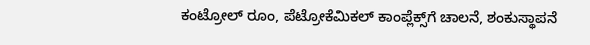ಕಂಟ್ರೋಲ್‌ ರೂಂ, ಪೆಟ್ರೋಕೆಮಿಕಲ್‌ ಕಾಂಪ್ಲೆಕ್ಸ್‌ಗೆ ಚಾಲನೆ, ಶಂಕುಸ್ಥಾಪನೆ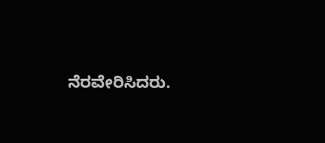ನೆರವೇರಿಸಿದರು.